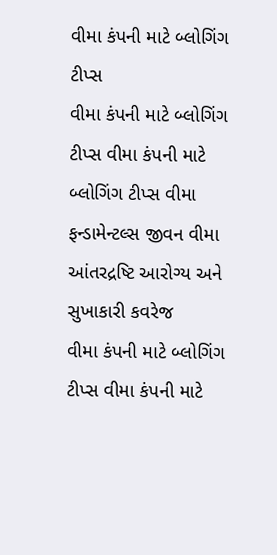વીમા કંપની માટે બ્લોગિંગ ટીપ્સ
વીમા કંપની માટે બ્લોગિંગ ટીપ્સ વીમા કંપની માટે બ્લોગિંગ ટીપ્સ વીમા ફન્ડામેન્ટલ્સ જીવન વીમા આંતરદ્રષ્ટિ આરોગ્ય અને સુખાકારી કવરેજ
વીમા કંપની માટે બ્લોગિંગ ટીપ્સ વીમા કંપની માટે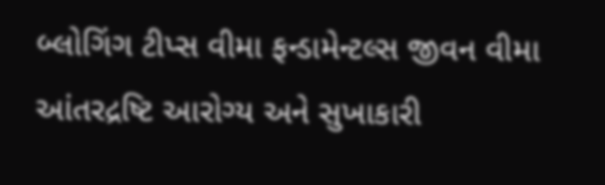બ્લોગિંગ ટીપ્સ વીમા ફન્ડામેન્ટલ્સ જીવન વીમા આંતરદ્રષ્ટિ આરોગ્ય અને સુખાકારી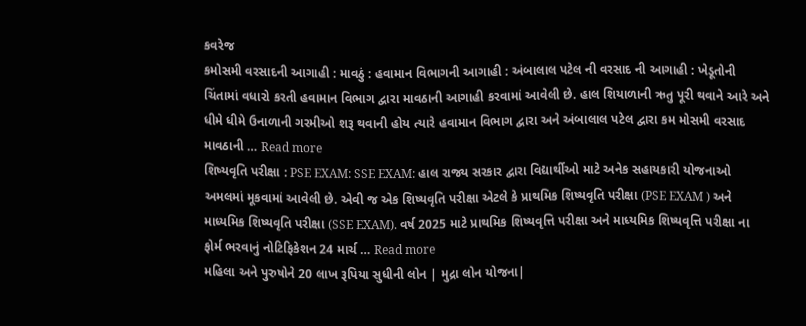કવરેજ
કમોસમી વરસાદની આગાહી : માવઠું : હવામાન વિભાગની આગાહી : અંબાલાલ પટેલ ની વરસાદ ની આગાહી : ખેડૂતોની ચિંતામાં વધારો કરતી હવામાન વિભાગ દ્વારા માવઠાની આગાહી કરવામાં આવેલી છે. હાલ શિયાળાની ઋતુ પૂરી થવાને આરે અને ધીમે ધીમે ઉનાળાની ગરમીઓ શરૂ થવાની હોય ત્યારે હવામાન વિભાગ દ્વારા અને અંબાલાલ પટેલ દ્વારા કમ મોસમી વરસાદ માવઠાની … Read more
શિષ્યવૃતિ પરીક્ષા : PSE EXAM: SSE EXAM: હાલ રાજ્ય સરકાર દ્વારા વિદ્યાર્થીઓ માટે અનેક સહાયકારી યોજનાઓ અમલમાં મૂકવામાં આવેલી છે. એવી જ એક શિષ્યવૃતિ પરીક્ષા એટલે કે પ્રાથમિક શિષ્યવૃતિ પરીક્ષા (PSE EXAM ) અને માધ્યમિક શિષ્યવૃતિ પરીક્ષા (SSE EXAM). વર્ષ 2025 માટે પ્રાથમિક શિષ્યવૃત્તિ પરીક્ષા અને માધ્યમિક શિષ્યવૃત્તિ પરીક્ષા ના ફોર્મ ભરવાનું નોટિફિકેશન 24 માર્ચ … Read more
મહિલા અને પુરુષોને 20 લાખ રૂપિયા સુધીની લોન | મુદ્રા લોન યોજના|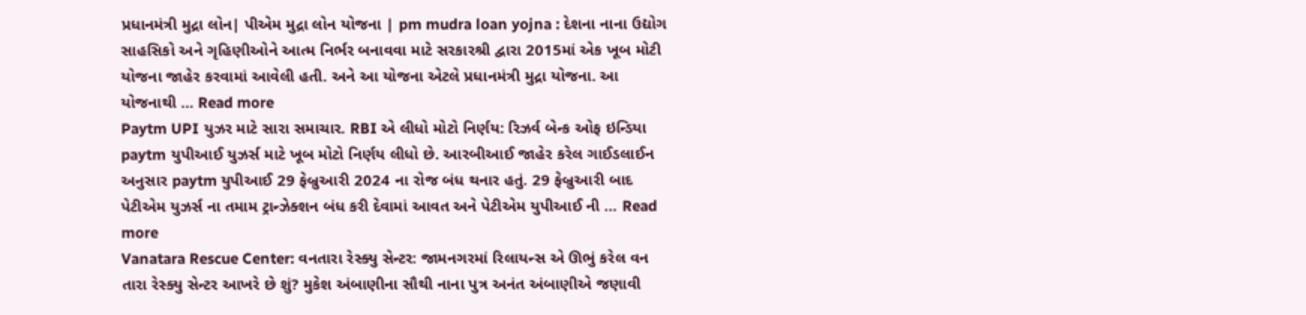પ્રધાનમંત્રી મુદ્રા લોન| પીએમ મુદ્રા લોન યોજના | pm mudra loan yojna : દેશના નાના ઉદ્યોગ સાહસિકો અને ગૃહિણીઓને આત્મ નિર્ભર બનાવવા માટે સરકારશ્રી દ્વારા 2015માં એક ખૂબ મોટી યોજના જાહેર કરવામાં આવેલી હતી. અને આ યોજના એટલે પ્રધાનમંત્રી મુદ્રા યોજના. આ યોજનાથી … Read more
Paytm UPI યુઝર માટે સારા સમાચાર. RBI એ લીધો મોટો નિર્ણય: રિઝર્વ બેન્ક ઓફ ઇન્ડિયા paytm યુપીઆઈ યુઝર્સ માટે ખૂબ મોટો નિર્ણય લીધો છે. આરબીઆઈ જાહેર કરેલ ગાઈડલાઈન અનુસાર paytm યુપીઆઈ 29 ફેબ્રુઆરી 2024 ના રોજ બંધ થનાર હતું. 29 ફેબ્રુઆરી બાદ પેટીએમ યુઝર્સ ના તમામ ટ્રાન્ઝેક્શન બંધ કરી દેવામાં આવત અને પેટીએમ યુપીઆઈ ની … Read more
Vanatara Rescue Center: વનતારા રેસ્ક્યુ સેન્ટર: જામનગરમાં રિલાયન્સ એ ઊભું કરેલ વન તારા રેસ્ક્યુ સેન્ટર આખરે છે શું? મુકેશ અંબાણીના સૌથી નાના પુત્ર અનંત અંબાણીએ જણાવી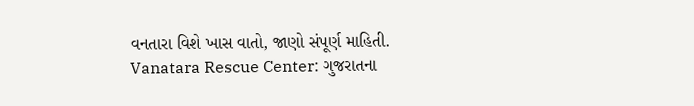વનતારા વિશે ખાસ વાતો, જાણો સંપૂર્ણ માહિતી. Vanatara Rescue Center: ગુજરાતના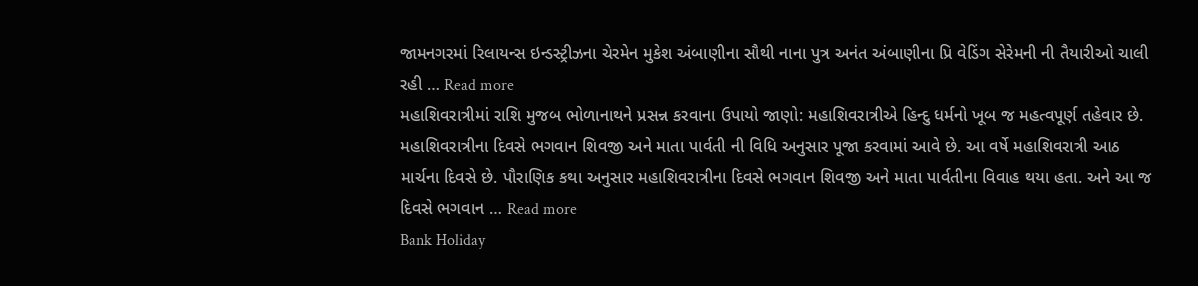જામનગરમાં રિલાયન્સ ઇન્ડસ્ટ્રીઝના ચેરમેન મુકેશ અંબાણીના સૌથી નાના પુત્ર અનંત અંબાણીના પ્રિ વેડિંગ સેરેમની ની તૈયારીઓ ચાલી રહી … Read more
મહાશિવરાત્રીમાં રાશિ મુજબ ભોળાનાથને પ્રસન્ન કરવાના ઉપાયો જાણો: મહાશિવરાત્રીએ હિન્દુ ધર્મનો ખૂબ જ મહત્વપૂર્ણ તહેવાર છે. મહાશિવરાત્રીના દિવસે ભગવાન શિવજી અને માતા પાર્વતી ની વિધિ અનુસાર પૂજા કરવામાં આવે છે. આ વર્ષે મહાશિવરાત્રી આઠ માર્ચના દિવસે છે. પૌરાણિક કથા અનુસાર મહાશિવરાત્રીના દિવસે ભગવાન શિવજી અને માતા પાર્વતીના વિવાહ થયા હતા. અને આ જ દિવસે ભગવાન … Read more
Bank Holiday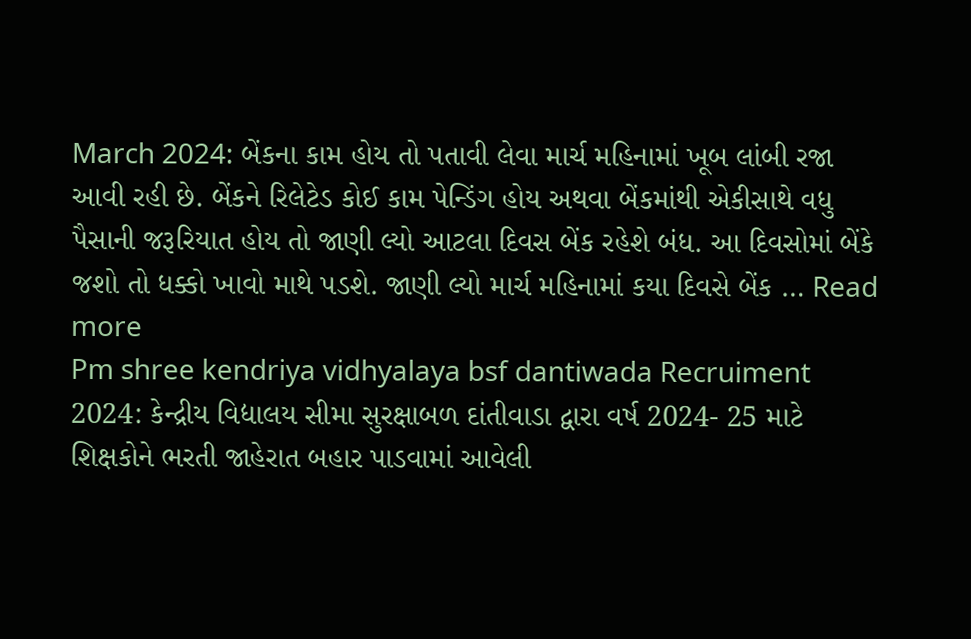March 2024: બેંકના કામ હોય તો પતાવી લેવા માર્ચ મહિનામાં ખૂબ લાંબી રજા આવી રહી છે. બેંકને રિલેટેડ કોઈ કામ પેન્ડિંગ હોય અથવા બેંકમાંથી એકીસાથે વધુ પૈસાની જરૂરિયાત હોય તો જાણી લ્યો આટલા દિવસ બેંક રહેશે બંધ. આ દિવસોમાં બેંકે જશો તો ધક્કો ખાવો માથે પડશે. જાણી લ્યો માર્ચ મહિનામાં કયા દિવસે બેંક … Read more
Pm shree kendriya vidhyalaya bsf dantiwada Recruiment 2024: કેન્દ્રીય વિદ્યાલય સીમા સુરક્ષાબળ દાંતીવાડા દ્વારા વર્ષ 2024- 25 માટે શિક્ષકોને ભરતી જાહેરાત બહાર પાડવામાં આવેલી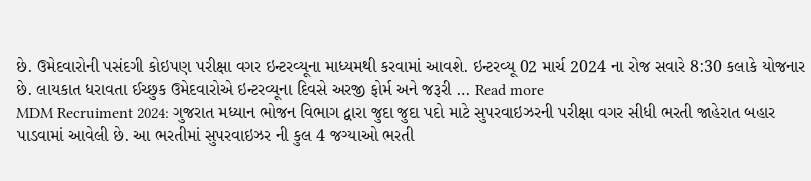છે. ઉમેદવારોની પસંદગી કોઇપણ પરીક્ષા વગર ઇન્ટરવ્યૂના માધ્યમથી કરવામાં આવશે. ઇન્ટરવ્યૂ 02 માર્ચ 2024 ના રોજ સવારે 8:30 કલાકે યોજનાર છે. લાયકાત ધરાવતા ઈચ્છુક ઉમેદવારોએ ઇન્ટરવ્યૂના દિવસે અરજી ફોર્મ અને જરૂરી … Read more
MDM Recruiment 2024: ગુજરાત મધ્યાન ભોજન વિભાગ દ્વારા જુદા જુદા પદો માટે સુપરવાઇઝરની પરીક્ષા વગર સીધી ભરતી જાહેરાત બહાર પાડવામાં આવેલી છે. આ ભરતીમાં સુપરવાઇઝર ની કુલ 4 જગ્યાઓ ભરતી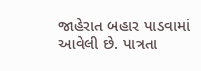જાહેરાત બહાર પાડવામાં આવેલી છે. પાત્રતા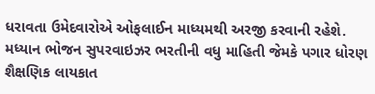ધરાવતા ઉમેદવારોએ ઓફલાઈન માધ્યમથી અરજી કરવાની રહેશે. મધ્યાન ભોજન સુપરવાઇઝર ભરતીની વધુ માહિતી જેમકે પગાર ધોરણ શૈક્ષણિક લાયકાત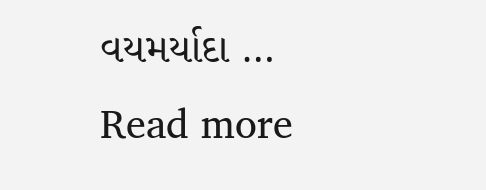વયમર્યાદા … Read more